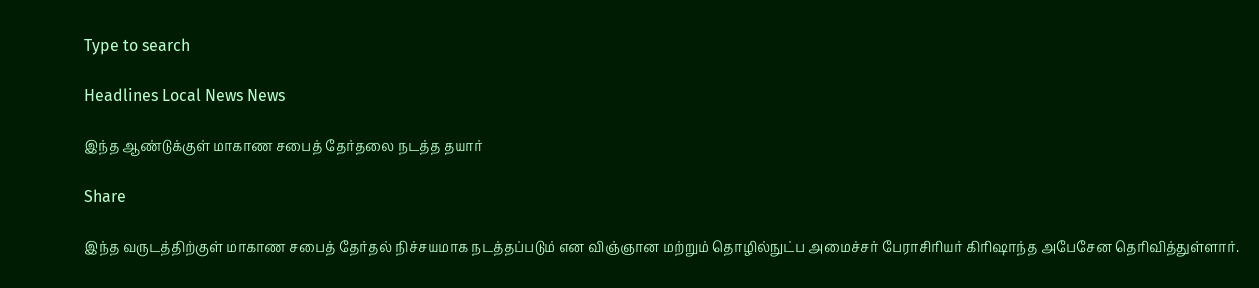Type to search

Headlines Local News News

இந்த ஆண்டுக்குள் மாகாண சபைத் தேர்தலை நடத்த தயார்

Share

இந்த வருடத்திற்குள் மாகாண சபைத் தேர்தல் நிச்சயமாக நடத்தப்படும் என விஞ்ஞான மற்றும் தொழில்நுட்ப அமைச்சர் பேராசிரியர் கிரிஷாந்த அபேசேன தெரிவித்துள்ளார்.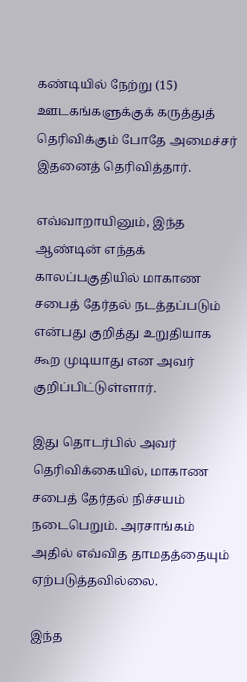கண்டியில் நேற்று (15) ஊடகங்களுக்குக் கருத்துத் தெரிவிக்கும் போதே அமைச்சர் இதனைத் தெரிவித்தார்.

எவ்வாறாயினும், இந்த ஆண்டின் எந்தக் காலப்பகுதியில் மாகாண சபைத் தேர்தல் நடத்தப்படும் என்பது குறித்து உறுதியாக கூற முடியாது என அவர் குறிப்பிட்டுள்ளார்.

இது தொடர்பில் அவர் தெரிவிக்கையில், மாகாண சபைத் தேர்தல் நிச்சயம் நடைபெறும். அரசாங்கம் அதில் எவ்வித தாமதத்தையும் ஏற்படுத்தவில்லை.

இந்த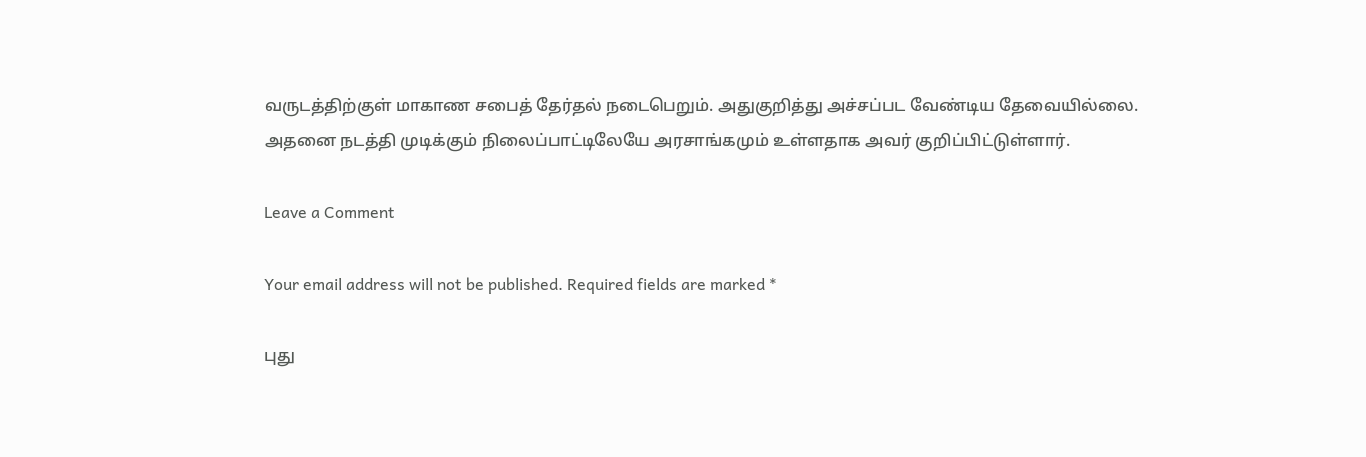வருடத்திற்குள் மாகாண சபைத் தேர்தல் நடைபெறும். அதுகுறித்து அச்சப்பட வேண்டிய தேவையில்லை. அதனை நடத்தி முடிக்கும் நிலைப்பாட்டிலேயே அரசாங்கமும் உள்ளதாக அவர் குறிப்பிட்டுள்ளார்.

Leave a Comment

Your email address will not be published. Required fields are marked *

புது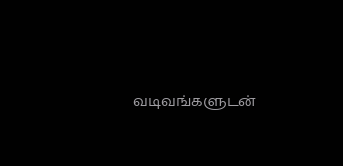வடிவங்களுடன்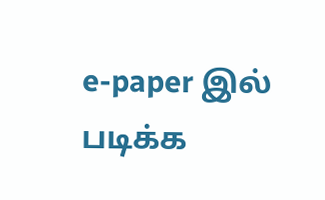e-paper இல் படிக்க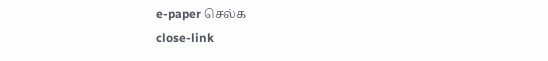e-paper செல்க
close-link